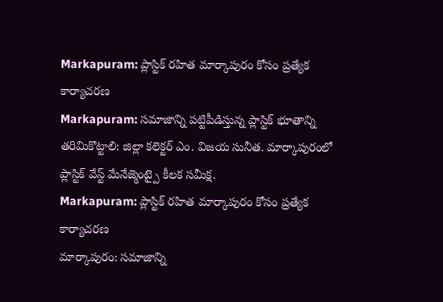Markapuram: ప్లాస్టిక్ రహిత మార్కాపురం కోసం ప్రత్యేక కార్యాచరణ
Markapuram: సమాజాన్ని పట్టిపీడిస్తున్న ప్లాస్టిక్ భూతాన్ని తరిమికొట్టాలి: జిల్లా కలెక్టర్ ఎం. విజయ సునీత. మార్కాపురంలో ప్లాస్టిక్ వేస్ట్ మేనేజ్మెంట్పై కీలక సమీక్ష.
Markapuram: ప్లాస్టిక్ రహిత మార్కాపురం కోసం ప్రత్యేక కార్యాచరణ
మార్కాపురం: సమాజాన్ని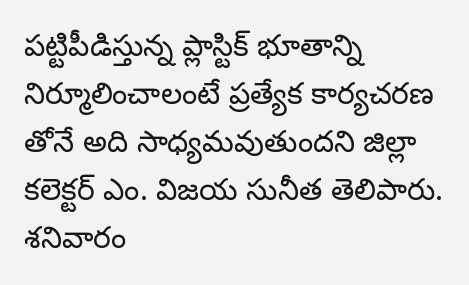పట్టిపీడిస్తున్న ప్లాస్టిక్ భూతాన్ని నిర్మూలించాలంటే ప్రత్యేక కార్యచరణ తోనే అది సాధ్యమవుతుందని జిల్లా కలెక్టర్ ఎం. విజయ సునీత తెలిపారు. శనివారం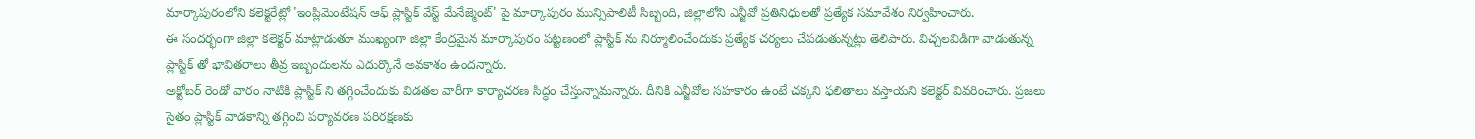మార్కాపురంలోని కలెక్టరేట్లో 'ఇంప్లిమెంటేషన్ ఆఫ్ ప్లాస్టిక్ వేస్ట్ మేనేజ్మెంట్' పై మార్కాపురం మున్సిపాలిటీ సిబ్బంది, జిల్లాలోని ఎన్జీవో ప్రతినిధులతో ప్రత్యేక సమావేశం నిర్వహించారు.
ఈ సందర్భంగా జిల్లా కలెక్టర్ మాట్లాడుతూ ముఖ్యంగా జిల్లా కేంద్రమైన మార్కాపురం పట్టణంలో ప్లాస్టిక్ ను నిర్మూలించేందుకు ప్రత్యేక చర్యలు చేపడుతున్నట్లు తెలిపారు. విచ్చలవిడిగా వాడుతున్న ప్లాస్టిక్ తో భావితరాలు తీవ్ర ఇబ్బందులను ఎదుర్కొనే అవకాశం ఉందన్నారు.
అక్టోబర్ రెండో వారం నాటికి ప్లాస్టిక్ ని తగ్గించేందుకు విడతల వారీగా కార్యాచరణ సిద్ధం చేస్తున్నామన్నారు. దీనికి ఎన్జీవోల సహకారం ఉంటే చక్కని ఫలితాలు వస్తాయని కలెక్టర్ వివరించారు. ప్రజలు సైతం ప్లాస్టిక్ వాడకాన్ని తగ్గించి పర్యావరణ పరిరక్షణకు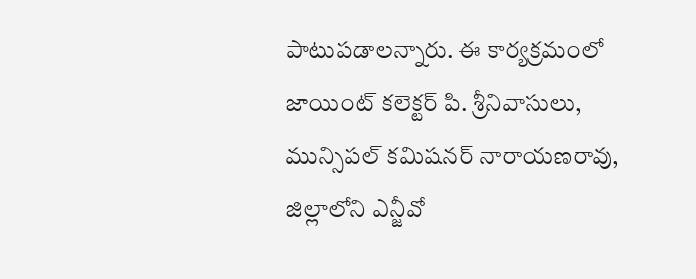పాటుపడాలన్నారు. ఈ కార్యక్రమంలో జాయింట్ కలెక్టర్ పి. శ్రీనివాసులు, మున్సిపల్ కమిషనర్ నారాయణరావు, జిల్లాలోని ఎన్జీవో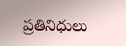ప్రతినిధులు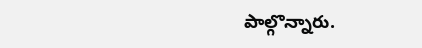పాల్గొన్నారు.